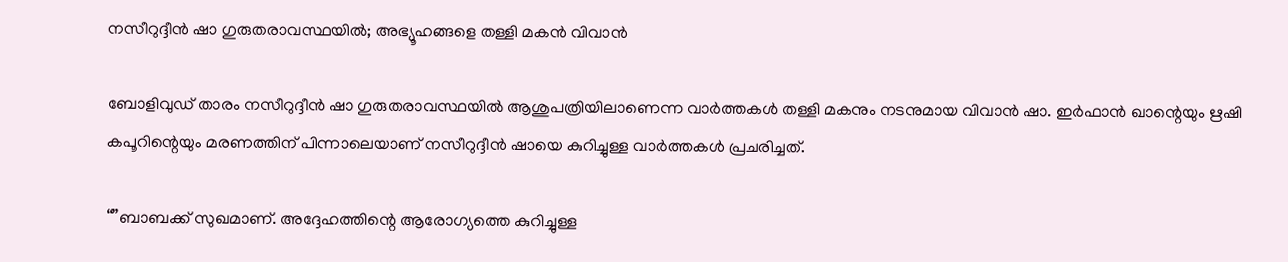നസീറുദ്ദീന്‍ ഷാ ഗുരുതരാവസ്ഥയില്‍; അഭ്യൂഹങ്ങളെ തള്ളി മകന്‍ വിവാന്‍

ബോളിവുഡ് താരം നസീറുദ്ദീന്‍ ഷാ ഗുരുതരാവസ്ഥയില്‍ ആശുപത്രിയിലാണെന്ന വാര്‍ത്തകള്‍ തള്ളി മകനും നടനുമായ വിവാന്‍ ഷാ. ഇര്‍ഫാന്‍ ഖാന്റെയും ഋഷി കപൂറിന്റെയും മരണത്തിന് പിന്നാലെയാണ് നസീറുദ്ദീന്‍ ഷായെ കുറിച്ചുള്ള വാര്‍ത്തകള്‍ പ്രചരിച്ചത്.

“”ബാബക്ക് സുഖമാണ്. അദ്ദേഹത്തിന്റെ ആരോഗ്യത്തെ കുറിച്ചുള്ള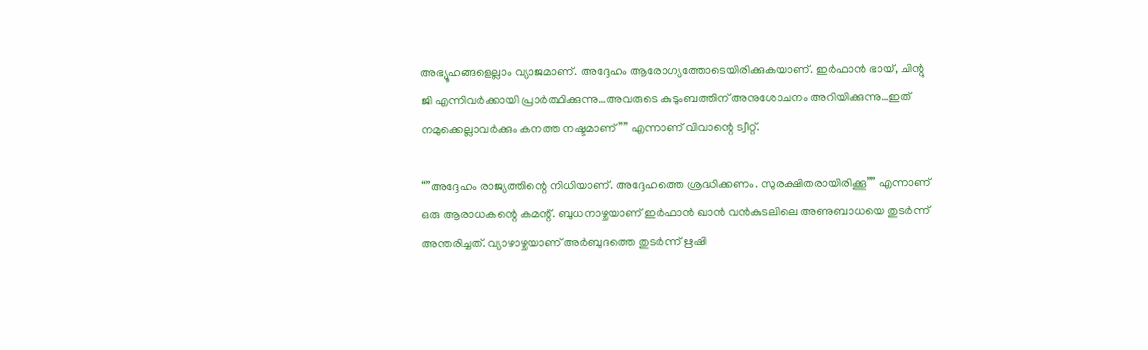അഭ്യൂഹങ്ങളെല്ലാം വ്യാജമാണ്. അദ്ദേഹം ആരോഗ്യത്തോടെയിരിക്കുകയാണ്. ഇര്‍ഫാന്‍ ഭായ്, ചിന്റു ജി എന്നിവര്‍ക്കായി പ്രാര്‍ത്ഥിക്കുന്നു…അവരുടെ കുടുംബത്തിന് അനുശോചനം അറിയിക്കുന്നു…ഇത് നമുക്കെല്ലാവര്‍ക്കും കനത്ത നഷ്ടമാണ്”” എന്നാണ് വിവാന്റെ ട്വീറ്റ്.

“”അദ്ദേഹം രാജ്യത്തിന്റെ നിധിയാണ്. അദ്ദേഹത്തെ ശ്രദ്ധിക്കണം. സുരക്ഷിതരായിരിക്കൂ”” എന്നാണ് ഒരു ആരാധകന്റെ കമന്റ്. ബുധനാഴ്ചയാണ് ഇര്‍ഫാന്‍ ഖാന്‍ വന്‍കുടലിലെ അണുബാധയെ തുടര്‍ന്ന് അന്തരിച്ചത്. വ്യാഴാഴ്ചയാണ് അര്‍ബുദത്തെ തുടര്‍ന്ന് ഋഷി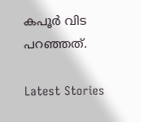കപൂര്‍ വിട പറഞ്ഞത്.

Latest Stories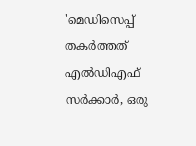'മെഡിസെപ്പ് തകർത്തത് എൽഡിഎഫ് സർക്കാർ, ഒരു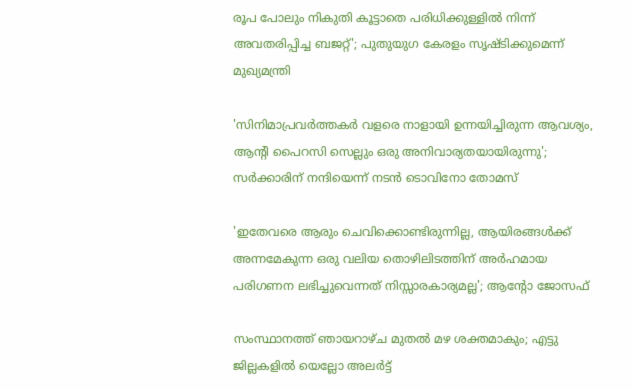രൂപ പോലും നികുതി കൂട്ടാതെ പരിധിക്കുള്ളിൽ നിന്ന് അവതരിപ്പിച്ച ബജറ്റ്'; പുതുയുഗ കേരളം സൃഷ്‌ടിക്കുമെന്ന് മുഖ്യമന്ത്രി

'സിനിമാപ്രവർത്തകർ വളരെ നാളായി ഉന്നയിച്ചിരുന്ന ആവശ്യം, ആന്റി പൈറസി സെല്ലും ഒരു അനിവാര്യതയായിരുന്നു'; സർക്കാരിന് നന്ദിയെന്ന് നടൻ ടൊവിനോ തോമസ്

'ഇതേവരെ ആരും ചെവിക്കൊണ്ടിരുന്നില്ല, ആയിരങ്ങൾക്ക് അന്നമേകുന്ന ഒരു വലിയ തൊഴിലിടത്തിന് അർഹമായ പരിഗണന ലഭിച്ചുവെന്നത് നിസ്സാരകാര്യമല്ല'; ആന്റോ ജോസഫ്

സംസ്ഥാനത്ത് ഞായറാഴ്ച മുതല്‍ മഴ ശക്തമാകും; എട്ടു ജില്ലകളില്‍ യെല്ലോ അലര്‍ട്ട്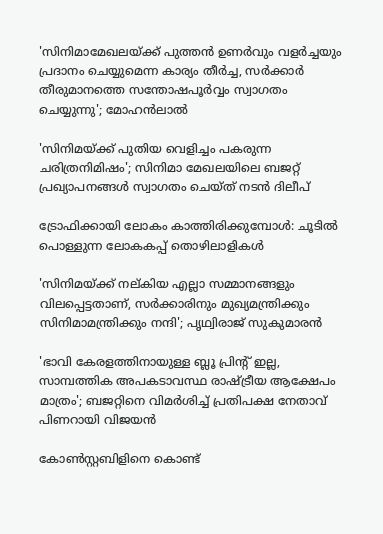'സിനിമാമേഖലയ്ക്ക് പുത്തന്‍ ഉണര്‍വും വളര്‍ച്ചയും പ്രദാനം ചെയ്യുമെന്ന കാര്യം തീര്‍ച്ച, സര്‍ക്കാര്‍ തീരുമാനത്തെ സന്തോഷപൂര്‍വ്വം സ്വാഗതം ചെയ്യുന്നു'; മോഹൻലാൽ

'സിനിമയ്ക്ക് പുതിയ വെളിച്ചം പകരുന്ന ചരിത്രനിമിഷം'; സിനിമാ മേഖലയിലെ ബജറ്റ് പ്രഖ്യാപനങ്ങൾ സ്വാഗതം ചെയ്‌ത് നടൻ ദിലീപ്

ട്രോഫിക്കായി ലോകം കാത്തിരിക്കുമ്പോൾ: ചൂടിൽ പൊള്ളുന്ന ലോകകപ്പ് തൊഴിലാളികൾ

'സിനിമയ്ക്ക് നല്കിയ എല്ലാ സമ്മാനങ്ങളും വിലപ്പെട്ടതാണ്, സർക്കാരിനും മുഖ്യമന്ത്രിക്കും സിനിമാമന്ത്രിക്കും നന്ദി'; പൃഥ്വിരാജ് സുകുമാരൻ

'ഭാവി കേരളത്തിനായുള്ള ബ്ലൂ പ്രിന്റ് ഇല്ല, സാമ്പത്തിക അപകടാവസ്ഥ രാഷ്ട്രീയ ആക്ഷേപം മാത്രം'; ബജറ്റിനെ വിമർശിച്ച് പ്രതിപക്ഷ നേതാവ് പിണറായി വിജയൻ

കോണ്‍സ്റ്റബിളിനെ കൊണ്ട്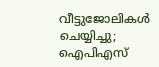വീട്ടുജോലികള്‍ ചെയ്യിച്ചു; ഐപിഎസ്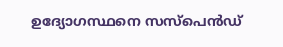ഉദ്യോഗസ്ഥനെ സസ്‌പെന്‍ഡ്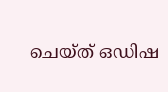ചെയ്ത് ഒഡിഷ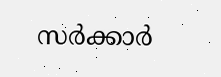സര്‍ക്കാര്‍